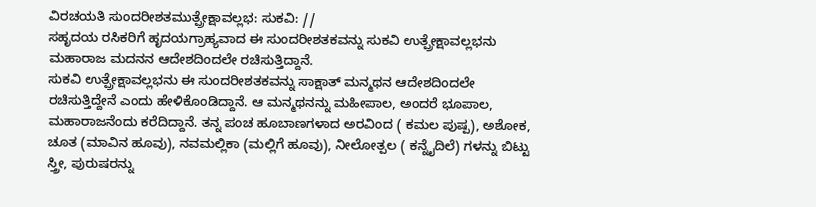ವಿರಚಯತಿ ಸುಂದರೀಶತಮುತ್ಪ್ರೇಕ್ಷಾವಲ್ಲಭ: ಸುಕವಿ: //
ಸಹೃದಯ ರಸಿಕರಿಗೆ ಹೃದಯಗ್ರಾಹ್ಯವಾದ ಈ ಸುಂದರೀಶತಕವನ್ನು ಸುಕವಿ ಉತ್ಪ್ರೇಕ್ಷಾವಲ್ಲಭನು ಮಹಾರಾಜ ಮದನನ ಆದೇಶದಿಂದಲೇ ರಚಿಸುತ್ತಿದ್ದಾನೆ.
ಸುಕವಿ ಉತ್ಪ್ರೇಕ್ಷಾವಲ್ಲಭನು ಈ ಸುಂದರೀಶತಕವನ್ನು ಸಾಕ್ಷಾತ್ ಮನ್ಮಥನ ಆದೇಶದಿಂದಲೇ ರಚಿಸುತ್ತಿದ್ದೇನೆ ಎಂದು ಹೇಳಿಕೊಂಡಿದ್ದಾನೆ. ಆ ಮನ್ಮಥನನ್ನು ಮಹೀಪಾಲ, ಅಂದರೆ ಭೂಪಾಲ, ಮಹಾರಾಜನೆಂದು ಕರೆದಿದ್ದಾನೆ. ತನ್ನ ಪಂಚ ಹೂಬಾಣಗಳಾದ ಅರವಿಂದ ( ಕಮಲ ಪುಷ್ಪ), ಅಶೋಕ, ಚೂತ (ಮಾವಿನ ಹೂವು), ನವಮಲ್ಲಿಕಾ (ಮಲ್ಲಿಗೆ ಹೂವು), ನೀಲೋತ್ಪಲ ( ಕನ್ನೈದಿಲೆ) ಗಳನ್ನು ಬಿಟ್ಟು ಸ್ತ್ರೀ, ಪುರುಷರನ್ನು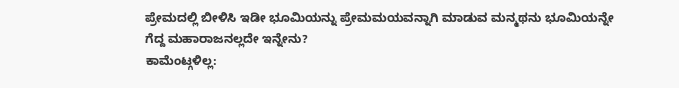ಪ್ರೇಮದಲ್ಲಿ ಬೀಳಿಸಿ ಇಡೀ ಭೂಮಿಯನ್ನು ಪ್ರೇಮಮಯವನ್ನಾಗಿ ಮಾಡುವ ಮನ್ಮಥನು ಭೂಮಿಯನ್ನೇ ಗೆದ್ದ ಮಹಾರಾಜನಲ್ಲದೇ ಇನ್ನೇನು?
ಕಾಮೆಂಟ್ಗಳಿಲ್ಲ: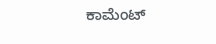ಕಾಮೆಂಟ್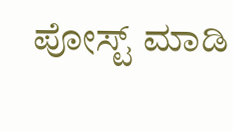ಪೋಸ್ಟ್ ಮಾಡಿ